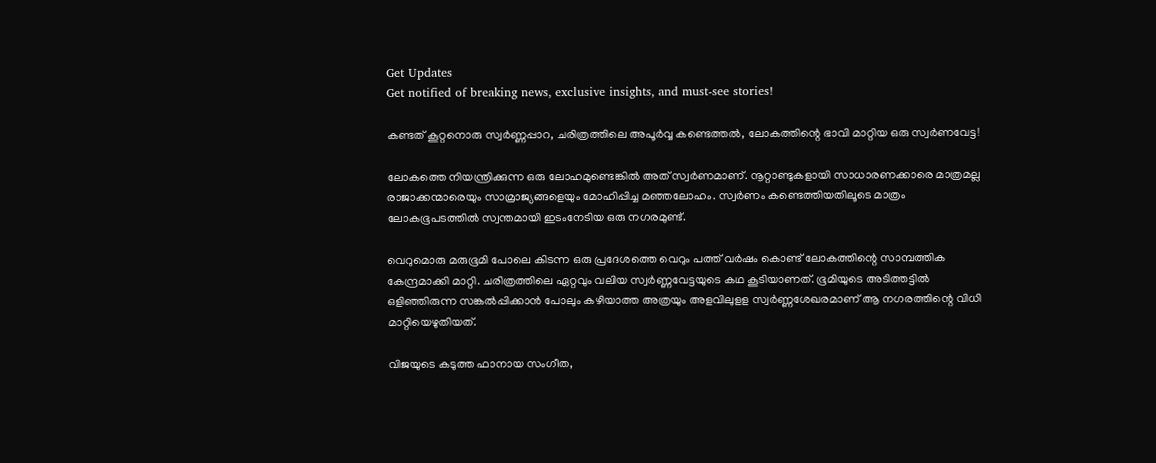Get Updates
Get notified of breaking news, exclusive insights, and must-see stories!

കണ്ടത് കൂറ്റനൊരു സ്വർണ്ണപ്പാറ, ചരിത്രത്തിലെ അപൂർവ്വ കണ്ടെത്തൽ, ലോകത്തിന്റെ ഭാവി മാറ്റിയ ഒരു സ്വർണവേട്ട!

ലോകത്തെ നിയന്ത്രിക്കുന്ന ഒരു ലോഹമുണ്ടെങ്കിൽ അത് സ്വർണമാണ്. നൂറ്റാണ്ടുകളായി സാധാരണക്കാരെ മാത്രമല്ല രാജാക്കന്മാരെയും സാമ്രാജ്യങ്ങളെയും മോഹിപ്പിച്ച മഞ്ഞലോഹം. സ്വർണം കണ്ടെത്തിയതിലൂടെ മാത്രം ലോകഭൂപടത്തിൽ സ്വന്തമായി ഇടംനേടിയ ഒരു നഗരമുണ്ട്.

വെറുമൊരു മരുഭൂമി പോലെ കിടന്ന ഒരു പ്രദേശത്തെ വെറും പത്ത് വർഷം കൊണ്ട് ലോകത്തിന്റെ സാമ്പത്തിക കേന്ദ്രമാക്കി മാറ്റി. ചരിത്രത്തിലെ ഏറ്റവും വലിയ സ്വർണ്ണവേട്ടയുടെ കഥ കൂടിയാണത്. ഭൂമിയുടെ അടിത്തട്ടിൽ ഒളിഞ്ഞിരുന്ന സങ്കൽപ്പിക്കാൻ പോലും കഴിയാത്ത അത്രയും അളവിലുളള സ്വർണ്ണശേഖരമാണ് ആ നഗരത്തിന്റെ വിധി മാറ്റിയെഴുതിയത്.

വിജയുടെ കടുത്ത ഫാനായ സംഗീത,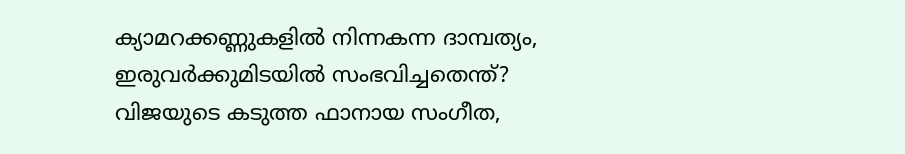ക്യാമറക്കണ്ണുകളിൽ നിന്നകന്ന ദാമ്പത്യം, ഇരുവർക്കുമിടയിൽ സംഭവിച്ചതെന്ത്?
വിജയുടെ കടുത്ത ഫാനായ സംഗീത,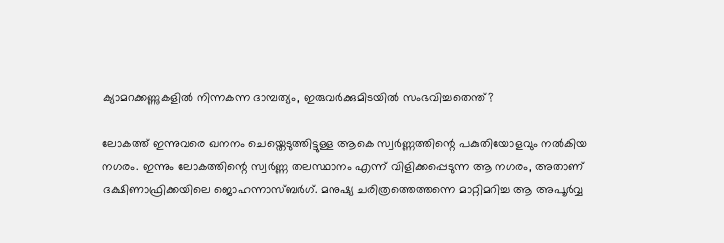ക്യാമറക്കണ്ണുകളിൽ നിന്നകന്ന ദാമ്പത്യം, ഇരുവർക്കുമിടയിൽ സംഭവിച്ചതെന്ത്?

ലോകത്ത് ഇന്നുവരെ ഖനനം ചെയ്തെടുത്തിട്ടുള്ള ആകെ സ്വർണ്ണത്തിന്റെ പകുതിയോളവും നൽകിയ നഗരം. ഇന്നും ലോകത്തിന്റെ സ്വർണ്ണ തലസ്ഥാനം എന്ന് വിളിക്കപ്പെടുന്ന ആ നഗരം, അതാണ് ദക്ഷിണാഫ്രിക്കയിലെ ജൊഹന്നാസ്ബർഗ്. മനുഷ്യ ചരിത്രത്തെത്തന്നെ മാറ്റിമറിച്ച ആ അപൂർവ്വ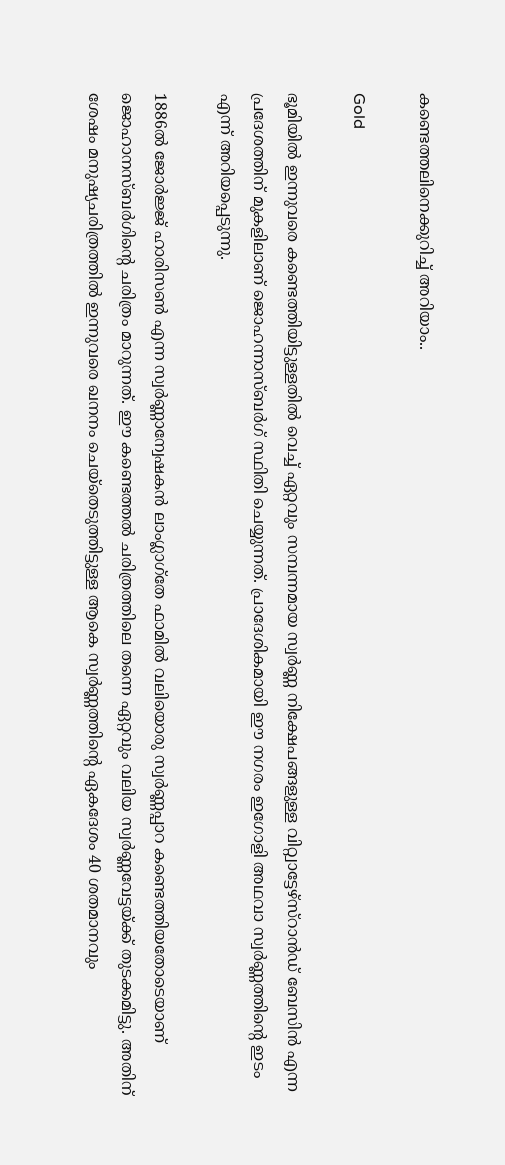കണ്ടെത്തലിനെക്കുറിച്ച് അറിയാം..

Gold

ഭൂമിയിൽ ഇന്നുവരെ കണ്ടെത്തിയിട്ടുള്ളതിൽ വെച്ച് ഏറ്റവും സമ്പന്നമായ സ്വർണ്ണ നിക്ഷേപങ്ങളുള്ള വിറ്റ്വാട്ടേഴ്സ്റാൻഡ് ബേസിൻ എന്ന പ്രദേശത്തിന് മുകളിലാണ് ജൊഹന്നാസ്ബർഗ് സ്ഥിതി ചെയ്യുന്നത്. പ്രാദേശികമായി ഈ നഗരം ഇഗോളി അഥവാ സ്വർണ്ണത്തിന്റെ ഇടം എന്ന് അറിയപ്പെടുന്നു.

1886ൽ ജോർജ്ജ് ഹാരിസൺ എന്ന സ്വർണ്ണാന്വേഷകൻ ലാംഗ്ലാഗ്തേ ഫാമിൽ വലിയൊരു സ്വർണ്ണപ്പാറ കണ്ടെത്തിയതോടെയാണ് ജൊഹാനസ്ബർഗിന്റെ ചരിത്രം മാറുന്നത്. ഈ കണ്ടെത്തൽ ചരിത്രത്തിലെ തന്നെ ഏറ്റവും വലിയ സ്വർണ്ണവേട്ടയ്ക്ക് തുടക്കമിട്ടു. അതിന് ശേഷം മനുഷ്യചരിത്രത്തിൽ ഇന്നുവരെ ഖനനം ചെയ്തെടുത്തിട്ടുള്ള ആകെ സ്വർണ്ണത്തിന്റെ ഏകദേശം 40 ശതമാനവും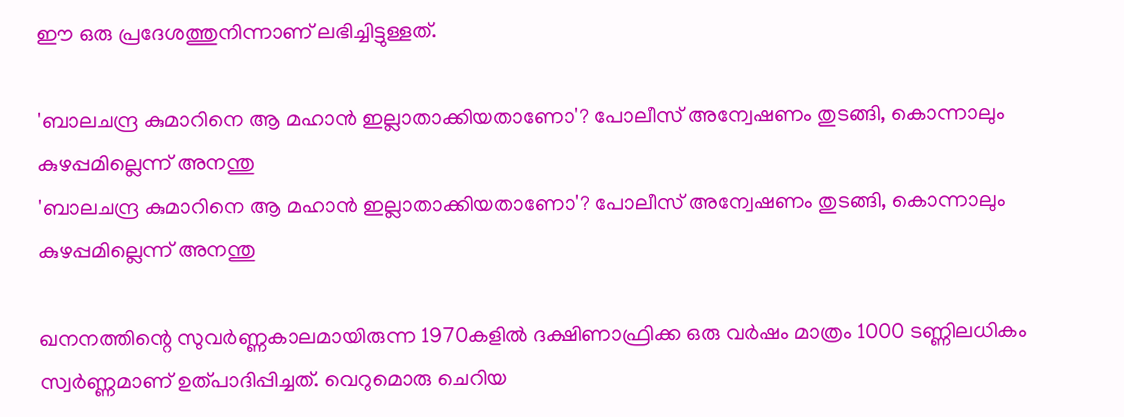ഈ ഒരു പ്രദേശത്തുനിന്നാണ് ലഭിച്ചിട്ടുള്ളത്.

'ബാലചന്ദ്ര കുമാറിനെ ആ മഹാൻ ഇല്ലാതാക്കിയതാണോ'? പോലീസ് അന്വേഷണം തുടങ്ങി, കൊന്നാലും കുഴപ്പമില്ലെന്ന് അനന്തു
'ബാലചന്ദ്ര കുമാറിനെ ആ മഹാൻ ഇല്ലാതാക്കിയതാണോ'? പോലീസ് അന്വേഷണം തുടങ്ങി, കൊന്നാലും കുഴപ്പമില്ലെന്ന് അനന്തു

ഖനനത്തിന്റെ സുവർണ്ണകാലമായിരുന്ന 1970കളിൽ ദക്ഷിണാഫ്രിക്ക ഒരു വർഷം മാത്രം 1000 ടണ്ണിലധികം സ്വർണ്ണമാണ് ഉത്പാദിപ്പിച്ചത്. വെറുമൊരു ചെറിയ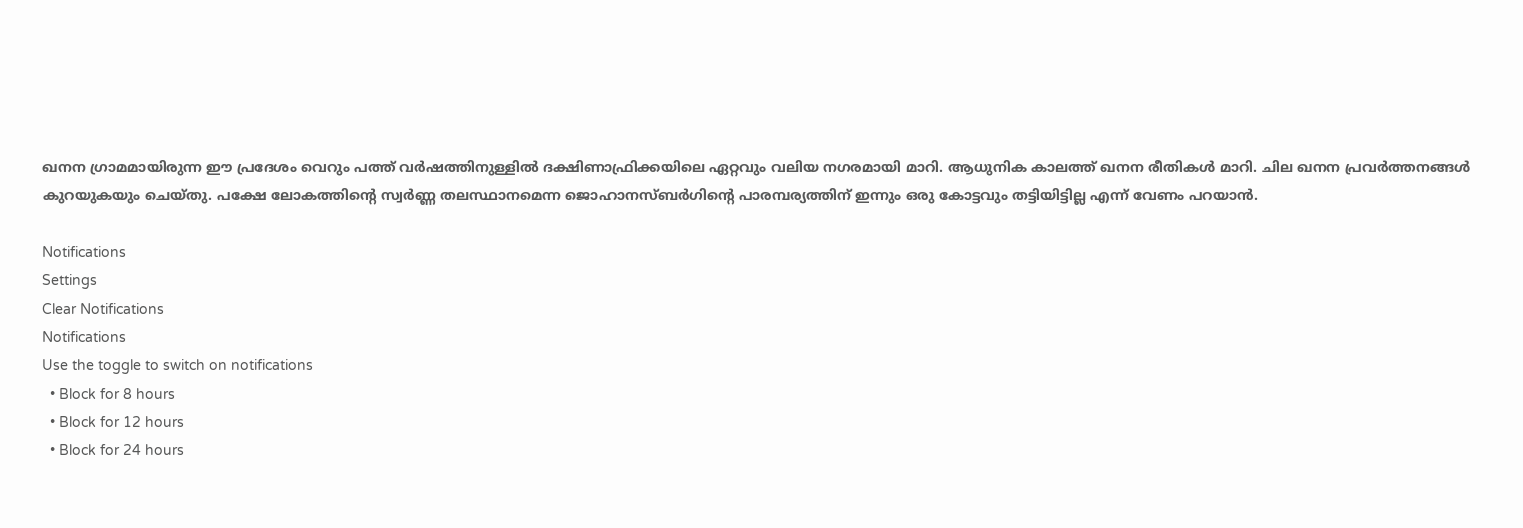ഖനന ഗ്രാമമായിരുന്ന ഈ പ്രദേശം വെറും പത്ത് വർഷത്തിനുള്ളിൽ ദക്ഷിണാഫ്രിക്കയിലെ ഏറ്റവും വലിയ നഗരമായി മാറി. ആധുനിക കാലത്ത് ഖനന രീതികൾ മാറി. ചില ഖനന പ്രവർത്തനങ്ങൾ കുറയുകയും ചെയ്തു. പക്ഷേ ലോകത്തിന്റെ സ്വർണ്ണ തലസ്ഥാനമെന്ന ജൊഹാനസ്ബർഗിന്റെ പാരമ്പര്യത്തിന് ഇന്നും ഒരു കോട്ടവും തട്ടിയിട്ടില്ല എന്ന് വേണം പറയാൻ.

Notifications
Settings
Clear Notifications
Notifications
Use the toggle to switch on notifications
  • Block for 8 hours
  • Block for 12 hours
  • Block for 24 hours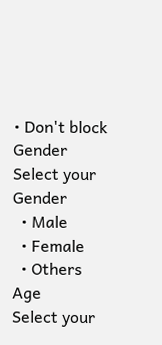• Don't block
Gender
Select your Gender
  • Male
  • Female
  • Others
Age
Select your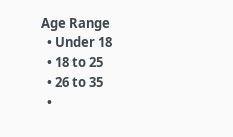Age Range
  • Under 18
  • 18 to 25
  • 26 to 35
  •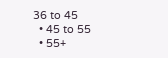36 to 45
  • 45 to 55
  • 55+